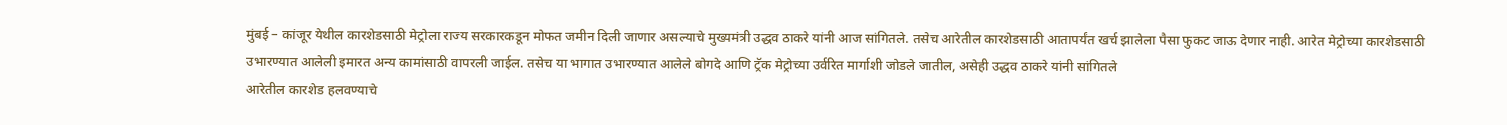मुंबई – कांजूर येथील कारशेडसाठी मेट्रोला राज्य सरकारकडून मोफत जमीन दिली जाणार असल्याचे मुख्यमंत्री उद्धव ठाकरे यांनी आज सांगितले. तसेच आरेतील कारशेडसाठी आतापर्यंत खर्च झालेला पैसा फुकट जाऊ देणार नाही. आरेत मेट्रोच्या कारशेडसाठी उभारण्यात आलेली इमारत अन्य कामांसाठी वापरली जाईल. तसेच या भागात उभारण्यात आलेले बोगदे आणि ट्रॅक मेट्रोच्या उर्वरित मार्गाशी जोडले जातील, असेही उद्धव ठाकरे यांनी सांगितले
आरेतील कारशेड हलवण्याचे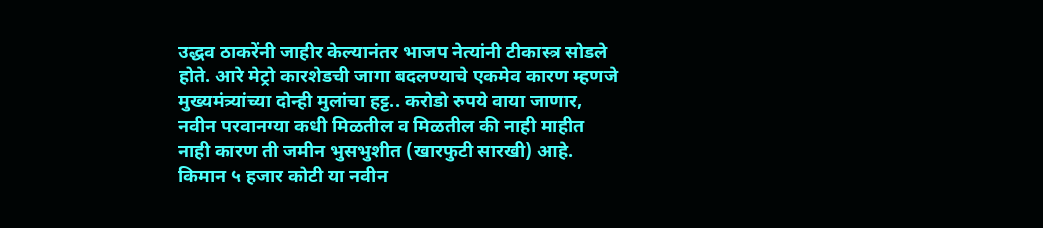उद्धव ठाकरेंनी जाहीर केल्यानंतर भाजप नेत्यांनी टीकास्त्र सोडले होते. आरे मेट्रो कारशेडची जागा बदलण्याचे एकमेव कारण म्हणजे मुख्यमंत्र्यांच्या दोन्ही मुलांचा हट्ट.. करोडो रुपये वाया जाणार, नवीन परवानग्या कधी मिळतील व मिळतील की नाही माहीत नाही कारण ती जमीन भुसभुशीत (खारफुटी सारखी) आहे. किमान ५ हजार कोटी या नवीन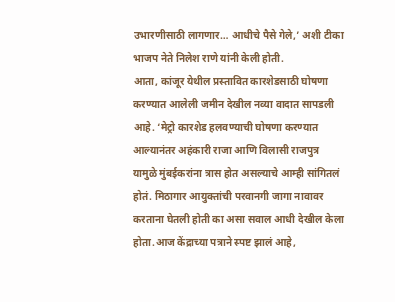उभारणीसाठी लागणार… आधीचे पैसे गेले,’ अशी टीका भाजप नेते निलेश राणे यांनी केली होती.
आता, कांजूर येथील प्रस्तावित कारशेडसाठी घोषणा करण्यात आलेली जमीन देखील नव्या वादात सापडली आहे. ‘मेट्रो कारशेड हलवण्याची घोषणा करण्यात आल्यानंतर अहंकारी राजा आणि विलासी राजपुत्र यामुळे मुंबईकरांना त्रास होत असल्याचे आम्ही सांगितलं होतं. मिठागार आयुक्तांची परवानगी जागा नावावर करताना घेतली होती का असा सवाल आधी देखील केला होता.आज केंद्राच्या पत्राने स्पष्ट झालं आहे,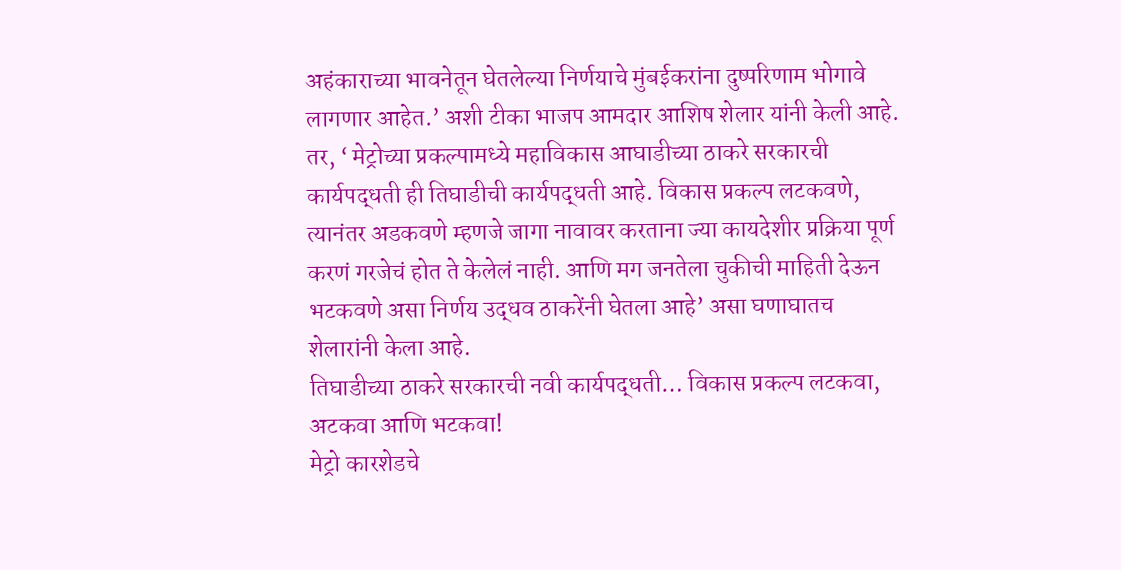अहंकाराच्या भावनेतून घेतलेल्या निर्णयाचे मुंबईकरांना दुष्परिणाम भोगावे लागणार आहेत.’ अशी टीका भाजप आमदार आशिष शेलार यांनी केली आहे.
तर, ‘ मेट्रोच्या प्रकल्पामध्ये महाविकास आघाडीच्या ठाकरे सरकारची कार्यपद्धती ही तिघाडीची कार्यपद्धती आहे. विकास प्रकल्प लटकवणे, त्यानंतर अडकवणे म्हणजे जागा नावावर करताना ज्या कायदेशीर प्रक्रिया पूर्ण करणं गरजेचं होत ते केलेलं नाही. आणि मग जनतेला चुकीची माहिती देऊन भटकवणे असा निर्णय उद्धव ठाकरेंनी घेतला आहे’ असा घणाघातच शेलारांनी केला आहे.
तिघाडीच्या ठाकरे सरकारची नवी कार्यपद्धती… विकास प्रकल्प लटकवा, अटकवा आणि भटकवा!
मेट्रो कारशेडचे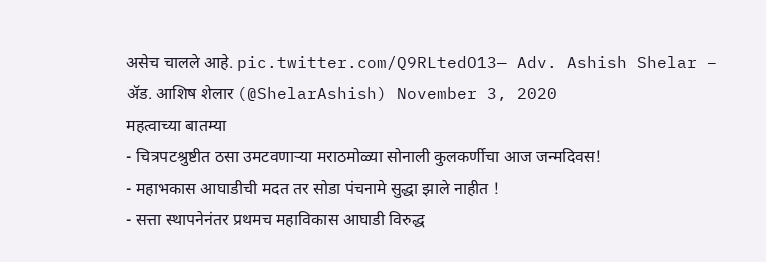असेच चालले आहे. pic.twitter.com/Q9RLtedO13— Adv. Ashish Shelar – ॲड. आशिष शेलार (@ShelarAshish) November 3, 2020
महत्वाच्या बातम्या
- चित्रपटश्रुष्टीत ठसा उमटवणाऱ्या मराठमोळ्या सोनाली कुलकर्णीचा आज जन्मदिवस!
- महाभकास आघाडीची मदत तर सोडा पंचनामे सुद्धा झाले नाहीत !
- सत्ता स्थापनेनंतर प्रथमच महाविकास आघाडी विरुद्ध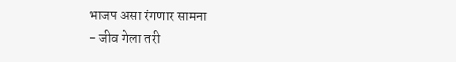भाजप असा रंगणार सामना
- जीव गेला तरी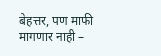बेहत्तर, पण माफी मागणार नाही –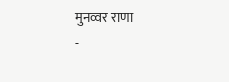मुनव्वर राणा
-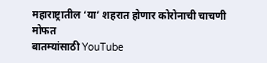महाराष्ट्रातील ‘या’ शहरात होणार कोरोनाची चाचणी मोफत
बातम्यांसाठी YouTube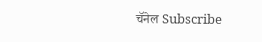चॅनेल Subscribe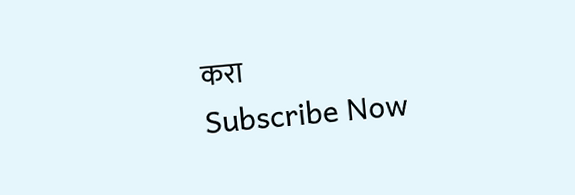करा
Subscribe Now